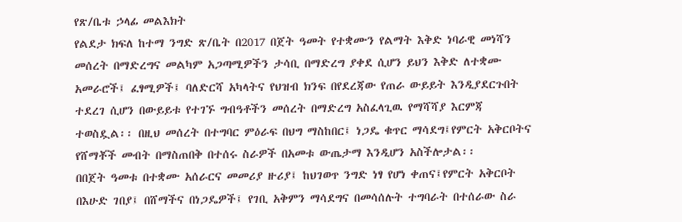የጽ/ቤቱ ኃላፊ መልእክት
የልደታ ክፍለ ከተማ ንግድ ጽ/ቤት በ2017 በጀት ዓመት የተቋሙን የልማት እቅድ ነባራዊ መነሻን መሰረት በማድረግና መልካም አጋጣሚዎችን ታሳቢ በማድረግ ያቀደ ሲሆን ይህን እቅድ ለተቋሙ አመራሮች፤ ፈፃሚዎች፤ ባለድርሻ አካላትና የህዝብ ክንፍ በየደረጃው የጠራ ውይይት እንዲያደርጉበት ተደረገ ሲሆን በውይይቱ የተገኙ ግብዓቶችን መሰረት በማድረግ አስፈላጊዉ የማሻሻያ እርምጃ ተወስዷል፡፡ በዚህ መሰረት በተግባር ምዕራፍ በህግ ማስከበር፤ ነጋዴ ቁጥር ማሳደግ፤የምርት አቅርቦትና የሸማቾች መብት በማስጠበቅ በተሰሩ ስራዎች በአመቱ ውጤታማ እንዲሆን አስችሎታል፡፡
በበጀት ዓመቱ በተቋሙ አሰራርና መመሪያ ዙሪያ፤ ከህገወጥ ንግድ ነፃ የሆነ ቀጠና፤የምርት አቅርቦት በእሁድ ገበያ፤ በሸማችና በነጋዴዎች፤ የገቢ አቅምን ማሳደግና በመሳሰሉት ተግባራት በተሰራው ስራ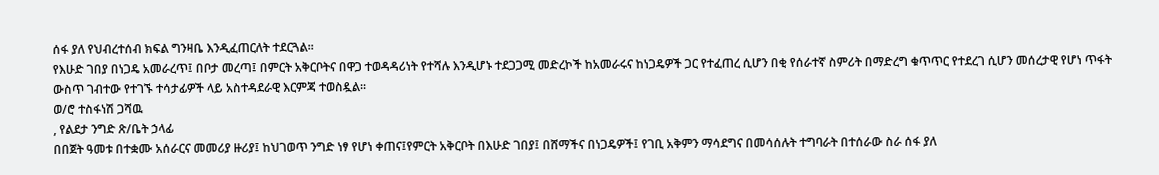ሰፋ ያለ የህብረተሰብ ክፍል ግንዛቤ እንዲፈጠርለት ተደርጓል፡፡
የእሁድ ገበያ በነጋዴ አመራረጥ፤ በቦታ መረጣ፤ በምርት አቅርቦትና በዋጋ ተወዳዳሪነት የተሻሉ እንዲሆኑ ተደጋጋሚ መድረኮች ከአመራሩና ከነጋዴዎች ጋር የተፈጠረ ሲሆን በቂ የሰራተኛ ስምሪት በማድረግ ቁጥጥር የተደረገ ሲሆን መሰረታዊ የሆነ ጥፋት ውስጥ ገብተው የተገኙ ተሳታፊዎች ላይ አስተዳደራዊ እርምጃ ተወስዷል፡፡
ወ/ሮ ተስፋነሽ ጋሻዉ
, የልደታ ንግድ ጽ/ቤት ኃላፊ
በበጀት ዓመቱ በተቋሙ አሰራርና መመሪያ ዙሪያ፤ ከህገወጥ ንግድ ነፃ የሆነ ቀጠና፤የምርት አቅርቦት በእሁድ ገበያ፤ በሸማችና በነጋዴዎች፤ የገቢ አቅምን ማሳደግና በመሳሰሉት ተግባራት በተሰራው ስራ ሰፋ ያለ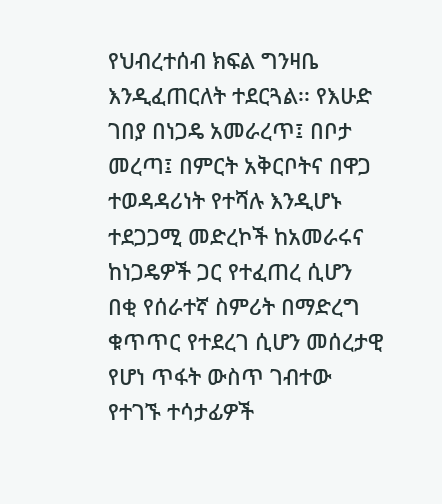የህብረተሰብ ክፍል ግንዛቤ እንዲፈጠርለት ተደርጓል፡፡ የእሁድ ገበያ በነጋዴ አመራረጥ፤ በቦታ መረጣ፤ በምርት አቅርቦትና በዋጋ ተወዳዳሪነት የተሻሉ እንዲሆኑ ተደጋጋሚ መድረኮች ከአመራሩና ከነጋዴዎች ጋር የተፈጠረ ሲሆን በቂ የሰራተኛ ስምሪት በማድረግ ቁጥጥር የተደረገ ሲሆን መሰረታዊ የሆነ ጥፋት ውስጥ ገብተው የተገኙ ተሳታፊዎች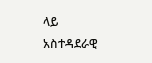ላይ አስተዳደራዊ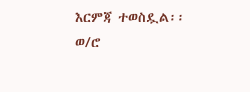እርምጃ ተወስዷል፡፡
ወ/ሮ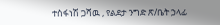ተስፋነሽ ጋሻዉ , የልደታ ንግድ ጽ/ቤት ኃላፊ